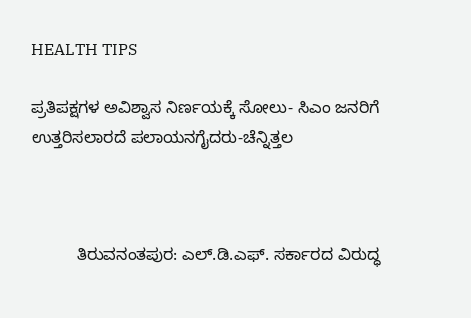HEALTH TIPS

ಪ್ರತಿಪಕ್ಷಗಳ ಅವಿಶ್ವಾಸ ನಿರ್ಣಯಕ್ಕೆ ಸೋಲು- ಸಿಎಂ ಜನರಿಗೆ ಉತ್ತರಿಸಲಾರದೆ ಪಲಾಯನಗೈದರು-ಚೆನ್ನಿತ್ತಲ



          ತಿರುವನಂತಪುರ: ಎಲ್.ಡಿ.ಎಫ್. ಸರ್ಕಾರದ ವಿರುದ್ಧ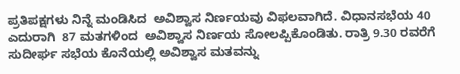ಪ್ರತಿಪಕ್ಷಗಳು ನಿನ್ನೆ ಮಂಡಿಸಿದ  ಅವಿಶ್ವಾಸ ನಿರ್ಣಯವು ವಿಫಲವಾಗಿದೆ. ವಿಧಾನಸಭೆಯ 40 ಎದುರಾಗಿ  87 ಮತಗಳಿಂದ  ಅವಿಶ್ವಾಸ ನಿರ್ಣಯ ಸೋಲಪ್ಪಿಕೊಂಡಿತು. ರಾತ್ರಿ 9.30 ರವರೆಗೆ ಸುದೀರ್ಘ ಸಭೆಯ ಕೊನೆಯಲ್ಲಿ ಅವಿಶ್ವಾಸ ಮತವನ್ನು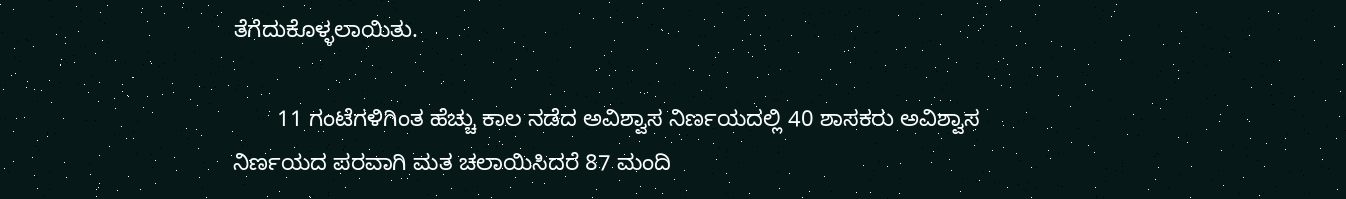ತೆಗೆದುಕೊಳ್ಳಲಾಯಿತು.

       11 ಗಂಟೆಗಳಿಗಿಂತ ಹೆಚ್ಚು ಕಾಲ ನಡೆದ ಅವಿಶ್ವಾಸ ನಿರ್ಣಯದಲ್ಲಿ 40 ಶಾಸಕರು ಅವಿಶ್ವಾಸ ನಿರ್ಣಯದ ಪರವಾಗಿ ಮತ ಚಲಾಯಿಸಿದರೆ 87 ಮಂದಿ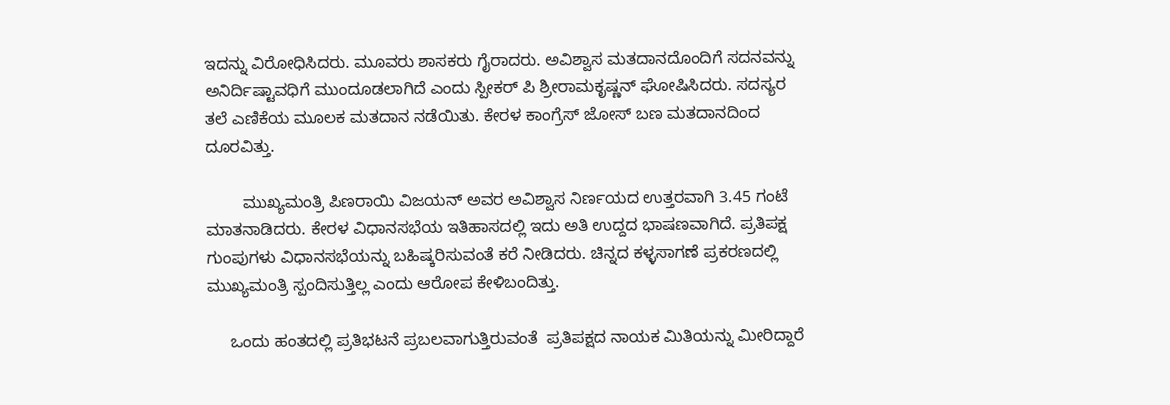ಇದನ್ನು ವಿರೋಧಿಸಿದರು. ಮೂವರು ಶಾಸಕರು ಗೈರಾದರು. ಅವಿಶ್ವಾಸ ಮತದಾನದೊಂದಿಗೆ ಸದನವನ್ನು ಅನಿರ್ದಿಷ್ಟಾವಧಿಗೆ ಮುಂದೂಡಲಾಗಿದೆ ಎಂದು ಸ್ಪೀಕರ್ ಪಿ ಶ್ರೀರಾಮಕೃಷ್ಣನ್ ಘೋಷಿಸಿದರು. ಸದಸ್ಯರ ತಲೆ ಎಣಿಕೆಯ ಮೂಲಕ ಮತದಾನ ನಡೆಯಿತು. ಕೇರಳ ಕಾಂಗ್ರೆಸ್ ಜೋಸ್ ಬಣ ಮತದಾನದಿಂದ ದೂರವಿತ್ತು.

        ಮುಖ್ಯಮಂತ್ರಿ ಪಿಣರಾಯಿ ವಿಜಯನ್ ಅವರ ಅವಿಶ್ವಾಸ ನಿರ್ಣಯದ ಉತ್ತರವಾಗಿ 3.45 ಗಂಟೆ ಮಾತನಾಡಿದರು. ಕೇರಳ ವಿಧಾನಸಭೆಯ ಇತಿಹಾಸದಲ್ಲಿ ಇದು ಅತಿ ಉದ್ದದ ಭಾಷಣವಾಗಿದೆ. ಪ್ರತಿಪಕ್ಷ ಗುಂಪುಗಳು ವಿಧಾನಸಭೆಯನ್ನು ಬಹಿಷ್ಕರಿಸುವಂತೆ ಕರೆ ನೀಡಿದರು. ಚಿನ್ನದ ಕಳ್ಳಸಾಗಣೆ ಪ್ರಕರಣದಲ್ಲಿ ಮುಖ್ಯಮಂತ್ರಿ ಸ್ಪಂದಿಸುತ್ತಿಲ್ಲ ಎಂದು ಆರೋಪ ಕೇಳಿಬಂದಿತ್ತು.

     ಒಂದು ಹಂತದಲ್ಲಿ ಪ್ರತಿಭಟನೆ ಪ್ರಬಲವಾಗುತ್ತಿರುವಂತೆ  ಪ್ರತಿಪಕ್ಷದ ನಾಯಕ ಮಿತಿಯನ್ನು ಮೀರಿದ್ದಾರೆ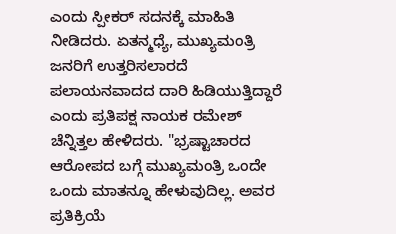ಎಂದು ಸ್ಪೀಕರ್ ಸದನಕ್ಕೆ ಮಾಹಿತಿ ನೀಡಿದರು. ಏತನ್ಮಧ್ಯೆ, ಮುಖ್ಯಮಂತ್ರಿ ಜನರಿಗೆ ಉತ್ತರಿಸಲಾರದೆ ಪಲಾಯನವಾದದ ದಾರಿ ಹಿಡಿಯುತ್ತಿದ್ದಾರೆ  ಎಂದು ಪ್ರತಿಪಕ್ಷ ನಾಯಕ ರಮೇಶ್ ಚೆನ್ನಿತ್ತಲ ಹೇಳಿದರು. "ಭ್ರಷ್ಟಾಚಾರದ ಆರೋಪದ ಬಗ್ಗೆ ಮುಖ್ಯಮಂತ್ರಿ ಒಂದೇ ಒಂದು ಮಾತನ್ನೂ ಹೇಳುವುದಿಲ್ಲ. ಅವರ ಪ್ರತಿಕ್ರಿಯೆ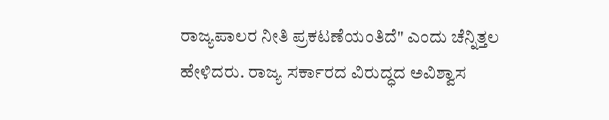ರಾಜ್ಯಪಾಲರ ನೀತಿ ಪ್ರಕಟಣೆಯಂತಿದೆ" ಎಂದು ಚೆನ್ನಿತ್ತಲ ಹೇಳಿದರು. ರಾಜ್ಯ ಸರ್ಕಾರದ ವಿರುದ್ಧದ ಅವಿಶ್ವಾಸ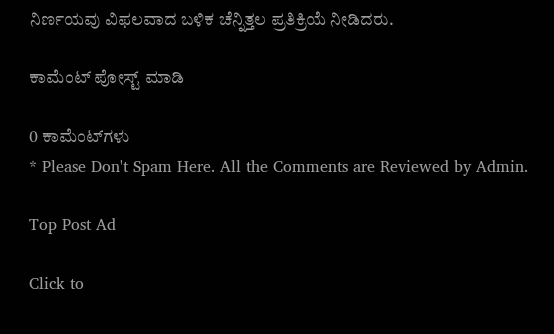ನಿರ್ಣಯವು ವಿಫಲವಾದ ಬಳಿಕ ಚೆನ್ನಿತ್ತಲ ಪ್ರತಿಕ್ರಿಯೆ ನೀಡಿದರು.

ಕಾಮೆಂಟ್‌‌ ಪೋಸ್ಟ್‌ ಮಾಡಿ

0 ಕಾಮೆಂಟ್‌ಗಳು
* Please Don't Spam Here. All the Comments are Reviewed by Admin.

Top Post Ad

Click to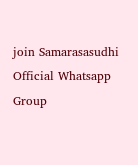join Samarasasudhi Official Whatsapp Group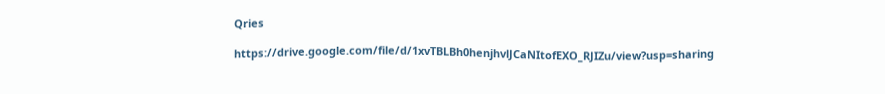Qries

https://drive.google.com/file/d/1xvTBLBh0henjhvlJCaNItofEXO_RJIZu/view?usp=sharing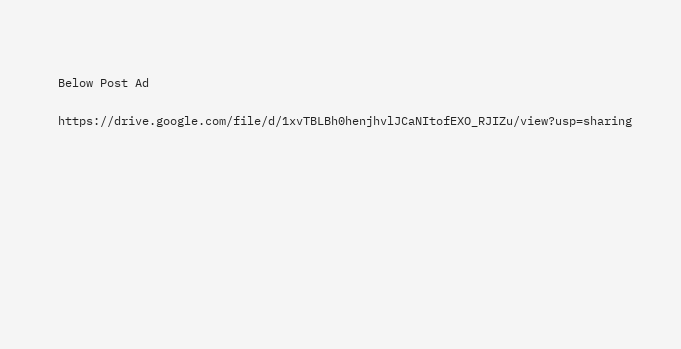Below Post Ad

https://drive.google.com/file/d/1xvTBLBh0henjhvlJCaNItofEXO_RJIZu/view?usp=sharing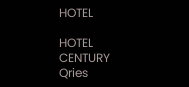HOTEL

HOTEL
CENTURY
Qries